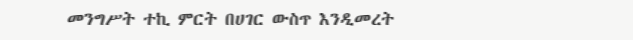መንግሥት ተኪ ምርት በሀገር ውስጥ እንዲመረት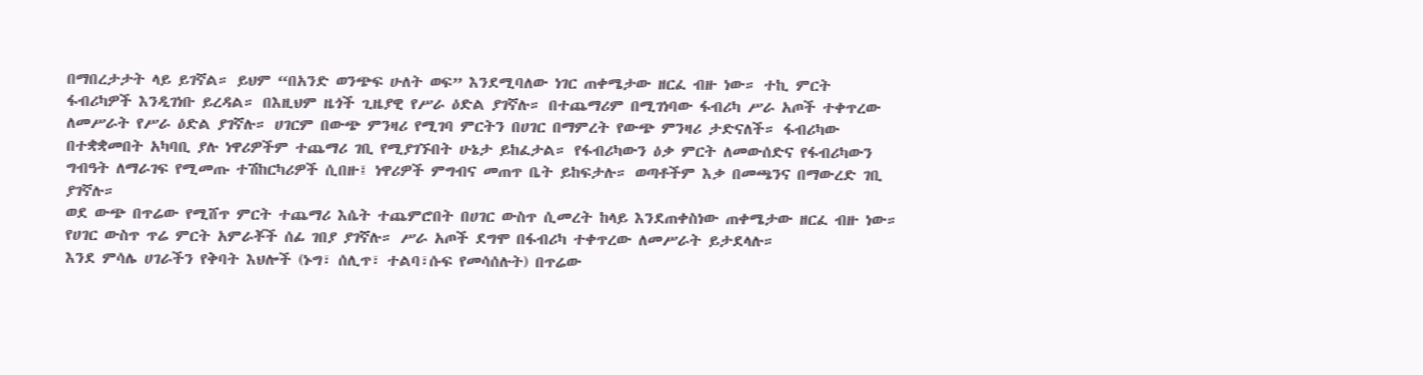በማበረታታት ላይ ይገኛል። ይህም “በአንድ ወንጭፍ ሁለት ወፍ” እንደሚባለው ነገር ጠቀሜታው ዘርፈ ብዙ ነው። ተኪ ምርት ፋብሪካዎች እንዲገነቡ ይረዳል። በእዚህም ዜጎች ጊዜያዊ የሥራ ዕድል ያገኛሉ። በተጨማሪም በሚገነባው ፋብሪካ ሥራ አጦች ተቀጥረው ለመሥራት የሥራ ዕድል ያገኛሉ። ሀገርም በውጭ ምንዛሪ የሚገባ ምርትን በሀገር በማምረት የውጭ ምንዛሪ ታድናለች። ፋብሪካው በተቋቋመበት አካባቢ ያሉ ነዋሪዎችም ተጨማሪ ገቢ የሚያገኙበት ሁኔታ ይከፈታል። የፋብሪካውን ዕቃ ምርት ለመውሰድና የፋብሪካውን ግብዓት ለማራገፍ የሚመጡ ተሽከርካሪዎች ሲበዙ፤ ነዋሪዎች ምግብና መጠጥ ቤት ይከፍታሉ። ወጣቶችም እቃ በመጫንና በማውረድ ገቢ ያገኛሉ።
ወደ ውጭ በጥሬው የሚሸጥ ምርት ተጨማሪ እሴት ተጨምሮበት በሀገር ውስጥ ሲመረት ከላይ እንደጠቀስነው ጠቀሜታው ዘርፈ ብዙ ነው። የሀገር ውስጥ ጥሬ ምርት አምራቾች ሰፊ ገበያ ያገኛሉ። ሥራ አጦች ደግሞ በፋብሪካ ተቀጥረው ለመሥራት ይታደላሉ።
እንደ ምሳሌ ሀገራችን የቅባት እህሎች (ኑግ፣ ሰሊጥ፣ ተልባ፣ሱፍ የመሳሰሉት) በጥሬው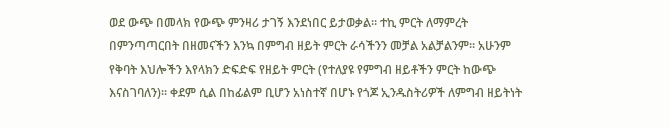ወደ ውጭ በመላክ የውጭ ምንዛሪ ታገኝ እንደነበር ይታወቃል። ተኪ ምርት ለማምረት በምንጣጣርበት በዘመናችን እንኳ በምግብ ዘይት ምርት ራሳችንን መቻል አልቻልንም። አሁንም የቅባት እህሎችን እየላክን ድፍድፍ የዘይት ምርት (የተለያዩ የምግብ ዘይቶችን ምርት ከውጭ እናስገባለን)። ቀደም ሲል በከፊልም ቢሆን አነስተኛ በሆኑ የጎጆ ኢንዱስትሪዎች ለምግብ ዘይትነት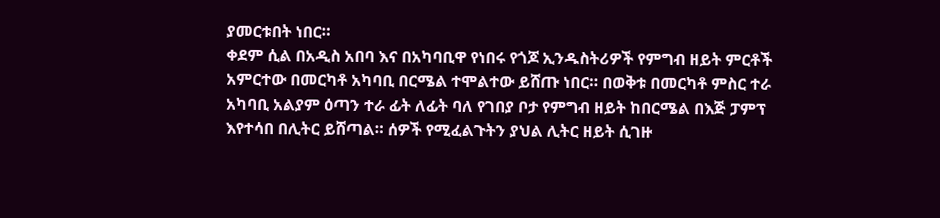ያመርቱበት ነበር።
ቀደም ሲል በአዲስ አበባ እና በአካባቢዋ የነበሩ የጎጆ ኢንዱስትሪዎች የምግብ ዘይት ምርቶች አምርተው በመርካቶ አካባቢ በርሜል ተሞልተው ይሸጡ ነበር። በወቅቱ በመርካቶ ምስር ተራ አካባቢ አልያም ዕጣን ተራ ፊት ለፊት ባለ የገበያ ቦታ የምግብ ዘይት ከበርሜል በእጅ ፓምፕ እየተሳበ በሊትር ይሸጣል። ሰዎች የሚፈልጉትን ያህል ሊትር ዘይት ሲገዙ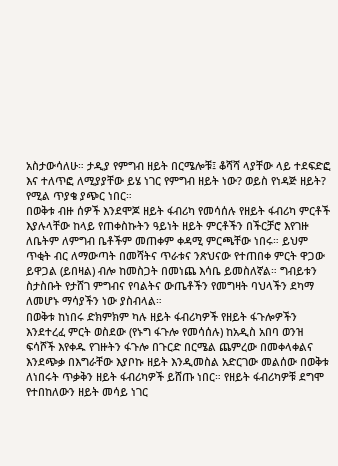አስታውሳለሁ። ታዲያ የምግብ ዘይት በርሜሎቹ፤ ቆሻሻ ላያቸው ላይ ተደፍድፎ እና ተለጥፎ ለሚያያቸው ይሄ ነገር የምግብ ዘይት ነው? ወይስ የነዳጅ ዘይት? የሚል ጥያቄ ያጭር ነበር።
በወቅቱ ብዙ ሰዎች እንደሞጆ ዘይት ፋብሪካ የመሳሰሉ የዘይት ፋብሪካ ምርቶች እያሉላቸው ከላይ የጠቀስኩትን ዓይነት ዘይት ምርቶችን በችርቻሮ እየገዙ ለቤትም ለምግብ ቤቶችም መጠቀም ቀዳሚ ምርጫቸው ነበሩ። ይህም ጥቂት ብር ለማውጣት በመሻትና ጥራቱና ንጽህናው የተጠበቀ ምርት ዋጋው ይዋጋል (ይበዛል) ብሎ ከመስጋት በመነጨ እሳቤ ይመስለኛል። ግብይቱን ስታስቡት የታሸገ ምግብና የባልትና ውጤቶችን የመግዛት ባህላችን ደካማ ለመሆኑ ማሳያችን ነው ያስብላል።
በወቅቱ ከነበሩ ድክምክም ካሉ ዘይት ፋብሪካዎች የዘይት ፋጉሎዎችን እንደተረፈ ምርት ወስደው (የኑግ ፋጉሎ የመሳሰሉ) ከአዲስ አበባ ወንዝ ፍሳሾች እየቀዱ የገዙትን ፋጉሎ በጉርድ በርሜል ጨምረው በመቀላቀልና እንደጭቃ በእግራቸው እያቦኩ ዘይት እንዲመስል አድርገው መልሰው በወቅቱ ለነበሩት ጥቃቅን ዘይት ፋብሪካዎች ይሸጡ ነበር። የዘይት ፋብሪካዎቹ ደግሞ የተበከለውን ዘይት መሳይ ነገር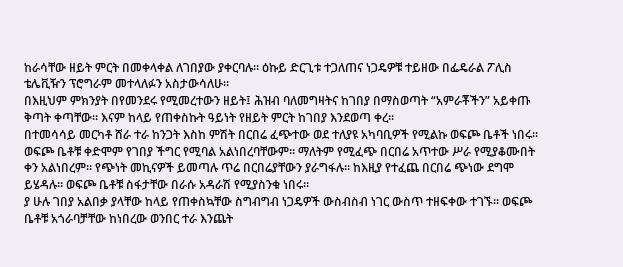ከራሳቸው ዘይት ምርት በመቀላቀል ለገበያው ያቀርባሉ። ዕኩይ ድርጊቱ ተጋለጠና ነጋዴዎቹ ተይዘው በፌዴራል ፖሊስ ቴሌቪዥን ፕሮግራም መተላለፉን አስታውሳለሁ።
በእዚህም ምክንያት በየመንደሩ የሚመረተውን ዘይት፤ ሕዝብ ባለመግዛትና ከገበያ በማስወጣት “አምራቾችን” አይቀጡ ቅጣት ቀጣቸው። እናም ከላይ የጠቀስኩት ዓይነት የዘይት ምርት ከገበያ እንደወጣ ቀረ።
በተመሳሳይ መርካቶ ሸራ ተራ ከንጋት እስከ ምሽት በርበሬ ፈጭተው ወደ ተለያዩ አካባቢዎች የሚልኩ ወፍጮ ቤቶች ነበሩ። ወፍጮ ቤቶቹ ቀድሞም የገበያ ችግር የሚባል አልነበረባቸውም። ማለትም የሚፈጭ በርበሬ አጥተው ሥራ የሚያቆሙበት ቀን አልነበረም። የጭነት መኪናዎች ይመጣሉ ጥሬ በርበሬያቸውን ያራግፋሉ። ከእዚያ የተፈጨ በርበሬ ጭነው ደግሞ ይሄዳሉ። ወፍጮ ቤቶቹ ስፋታቸው በራሱ አዳራሽ የሚያስንቁ ነበሩ።
ያ ሁሉ ገበያ አልበቃ ያላቸው ከላይ የጠቀስኳቸው ስግብግብ ነጋዴዎች ውስብስብ ነገር ውስጥ ተዘፍቀው ተገኙ። ወፍጮ ቤቶቹ አጎራባቻቸው ከነበረው ወንበር ተራ እንጨት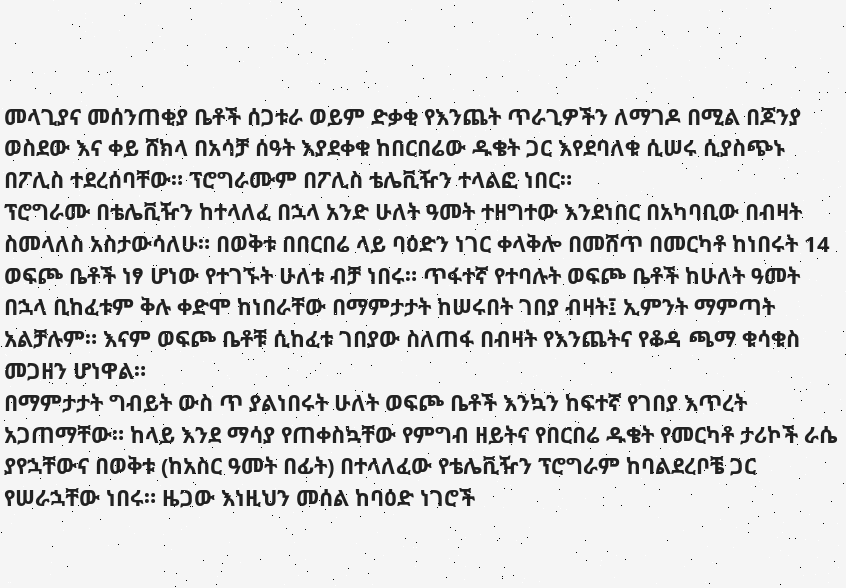መላጊያና መሰንጠቂያ ቤቶች ሰጋቱራ ወይም ድቃቂ የእንጨት ጥራጊዎችን ለማገዶ በሚል በጆንያ ወስደው እና ቀይ ሸክላ በአሳቻ ሰዓት እያደቀቁ ከበርበሬው ዱቄት ጋር እየደባለቁ ሲሠሩ ሲያስጭኑ በፖሊስ ተደረሰባቸው። ፕሮግራሙም በፖሊስ ቴሌቪዥን ተላልፎ ነበር።
ፕሮግራሙ በቴሌቪዥን ከተላለፈ በኋላ አንድ ሁለት ዓመት ተዘግተው እንደነበር በአካባቢው በብዛት ስመላለስ አስታውሳለሁ። በወቅቱ በበርበሬ ላይ ባዕድን ነገር ቀላቅሎ በመሸጥ በመርካቶ ከነበሩት 14 ወፍጮ ቤቶች ነፃ ሆነው የተገኙት ሁለቱ ብቻ ነበሩ። ጥፋተኛ የተባሉት ወፍጮ ቤቶች ከሁለት ዓመት በኋላ ቢከፈቱም ቅሉ ቀድሞ ከነበራቸው በማምታታት ከሠሩበት ገበያ ብዛት፤ ኢምንት ማምጣት አልቻሉም። እናም ወፍጮ ቤቶቹ ሲከፈቱ ገበያው ስለጠፋ በብዛት የእንጨትና የቆዳ ጫማ ቁሳቁስ መጋዘን ሆነዋል።
በማምታታት ግብይት ውስ ጥ ያልነበሩት ሁለት ወፍጮ ቤቶች እንኳን ከፍተኛ የገበያ እጥረት አጋጠማቸው። ከላይ እንደ ማሳያ የጠቀስኳቸው የምግብ ዘይትና የበርበሬ ዱቄት የመርካቶ ታሪኮች ራሴ ያየኋቸውና በወቅቱ (ከአስር ዓመት በፊት) በተላለፈው የቴሌቪዥን ፕሮግራም ከባልደረቦቼ ጋር የሠራኋቸው ነበሩ። ዜጋው እነዚህን መሰል ከባዕድ ነገሮች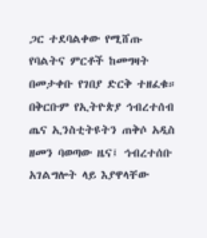ጋር ተደባልቀው የሚሸጡ የባልትና ምርቶች ከመግዛት በመታቀቡ የገበያ ድርቅ ተዘፈቁ።
በቅርቡም የኢትዮጵያ ኅብረተሰብ ጤና ኢንስቲትዩትን ጠቅሶ አዲስ ዘመን ባወጣው ዜና፤ ኅብረተሰቡ አገልግሎት ላይ እያዋላቸው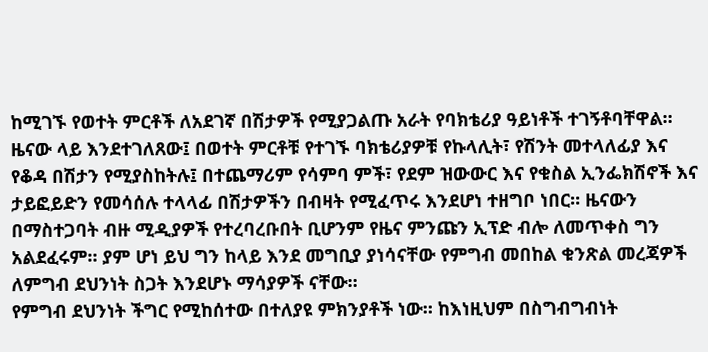ከሚገኙ የወተት ምርቶች ለአደገኛ በሽታዎች የሚያጋልጡ አራት የባክቴሪያ ዓይነቶች ተገኝቶባቸዋል። ዜናው ላይ እንደተገለጸው፤ በወተት ምርቶቹ የተገኙ ባክቴሪያዎቹ የኩላሊት፣ የሽንት መተላለፊያ እና የቆዳ በሽታን የሚያስከትሉ፤ በተጨማሪም የሳምባ ምች፣ የደም ዝውውር እና የቁስል ኢንፌክሽኖች እና ታይፎይድን የመሳሰሉ ተላላፊ በሽታዎችን በብዛት የሚፈጥሩ እንደሆነ ተዘግቦ ነበር። ዜናውን በማስተጋባት ብዙ ሚዲያዎች የተረባረቡበት ቢሆንም የዜና ምንጩን ኢፕድ ብሎ ለመጥቀስ ግን አልደፈሩም። ያም ሆነ ይህ ግን ከላይ እንደ መግቢያ ያነሳናቸው የምግብ መበከል ቁንጽል መረጃዎች ለምግብ ደህንነት ስጋት እንደሆኑ ማሳያዎች ናቸው።
የምግብ ደህንነት ችግር የሚከሰተው በተለያዩ ምክንያቶች ነው። ከእነዚህም በስግብግብነት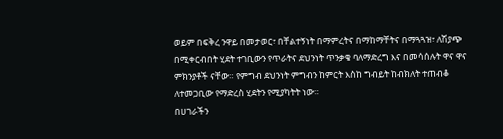ወይም በፍቅረ ንዋይ በመታወር፣ በቸልተኝነት በማምረትና በማከማቸትና በማጓጓዝ፣ ለሽያጭ በሚቀርብበት ሂደት ተገቢውን የጥራትና ደህንነት ጥንቃቄ ባለማድረግ እና በመሳሰሉት ዋና ዋና ምክንያቶች ናቸው። የምግብ ደህንነት ምግብን ከምርት እስከ ግብይት ከብክለት ተጠብቆ ለተመጋቢው የማድረስ ሂደትን የሚያካትት ነው።
በሀገራችን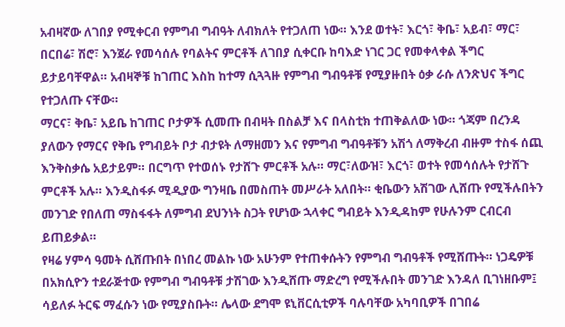አብዛኛው ለገበያ የሚቀርብ የምግብ ግብዓት ለብክለት የተጋለጠ ነው። እንደ ወተት፣ እርጎ፣ ቅቤ፣ አይብ፣ ማር፣ በርበሬ፣ ሽሮ፣ እንጀራ የመሳሰሉ የባልትና ምርቶች ለገበያ ሲቀርቡ ከባእድ ነገር ጋር የመቀላቀል ችግር ይታይባቸዋል። አብዛኞቹ ከገጠር እስከ ከተማ ሲጓጓዙ የምግብ ግብዓቶቹ የሚያዙበት ዕቃ ራሱ ለንጽህና ችግር የተጋለጡ ናቸው።
ማርና፣ ቅቤ፣ አይቤ ከገጠር ቦታዎች ሲመጡ በብዛት በስልቻ እና በላስቲክ ተጠቅልለው ነው። ጎጃም በረንዳ ያለውን የማርና የቅቤ የግብይት ቦታ ብታዩት ለማዘመን እና የምግብ ግብዓቶቹን አሽጎ ለማቅረብ ብዙም ተስፋ ሰጪ እንቅስቃሴ አይታይም። በርግጥ የተወሰኑ የታሸጉ ምርቶች አሉ። ማር፣ለውዝ፣ እርጎ፣ ወተት የመሳሰሉት የታሸጉ ምርቶች አሉ። እንዲስፋፉ ሚዲያው ግንዛቤ በመስጠት መሥራት አለበት። ቂቤውን አሽገው ሊሸጡ የሚችሉበትን መንገድ የበለጠ ማስፋፋት ለምግብ ደህንነት ስጋት የሆነው ኋላቀር ግብይት እንዲዳከም የሁሉንም ርብርብ ይጠይቃል።
የዛሬ ሃምሳ ዓመት ሲሸጡበት በነበረ መልኩ ነው አሁንም የተጠቀሱትን የምግብ ግብዓቶች የሚሸጡት። ነጋዴዎቹ በአክሲዮን ተደራጅተው የምግብ ግብዓቶቹ ታሽገው እንዲሸጡ ማድረግ የሚችሉበት መንገድ እንዳለ ቢገነዘቡም፤ ሳይለፉ ትርፍ ማፈሱን ነው የሚያስቡት። ሌላው ደግሞ ዩኒቨርሲቲዎች ባሉባቸው አካባቢዎች በገበሬ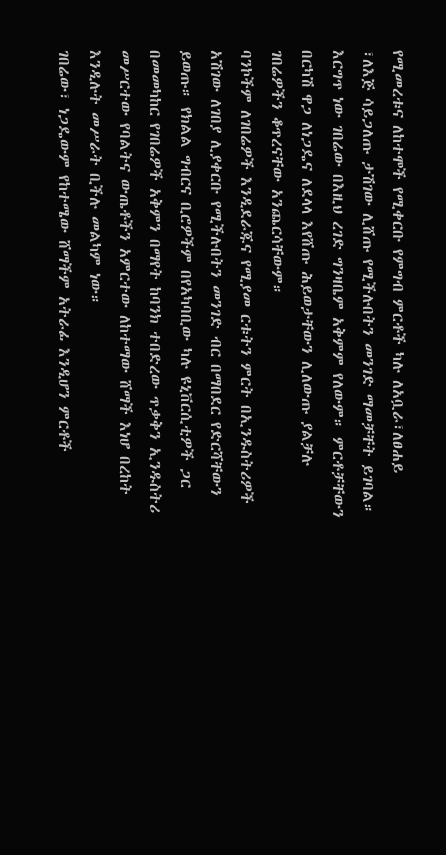የሚመረቱና ለከተሞች የሚቀርቡ የምግብ ምርቶች ካሉ ለአቧራ፣ለፀሐይ ፣ለእጅ ሳይጋለጡ ታሽገው ሊሸጡ የሚችሉበትን መንገድ ማመቻቸት ይገባል። እርግጥ ነው ገበሬው በእዚህ ረገድ ግንዛቤም አቅምም የለውም። ምርቶቻቸውን በርካሽ ዋጋ ለነጋዴና ለደላላ እየሸጡ ሕይወታቸውን ሊለውጡ ያልቻሉ ገበሬዎችን ቆጥረናቸው አንጨርሳቸውም።
ባንኮችም ለገበሬዎች እንዲደራጁና የሚያመ ርቱትን ምርት በኢንዱስትሪዎች አሽገው ለገበያ ሊያቀርቡ የሚችሉበትን መንገድ ብር በማበደር የድርሻቸውን ይወጡ። የክልል ግብርና ቢሮዎችም በየአካባቢው ካሉ ዩኒቨርሲቲዎች ጋር በመመካከር የገበሬዎች አቅምን በማየት ከባንክ ተበድረው ጥቃቅን ኢንዱስትሪ መሥርተው የባልትና ውጤቶችን አምርተው ለከተማው ሸማች እነሆ በረከት እንዲሉት መሥራት ቢችሉ መልካም ነው።
ገበሬው፣ ነጋዴውም የከተሜው ሸማችም አትራፊ እንዲሆን ምርቶች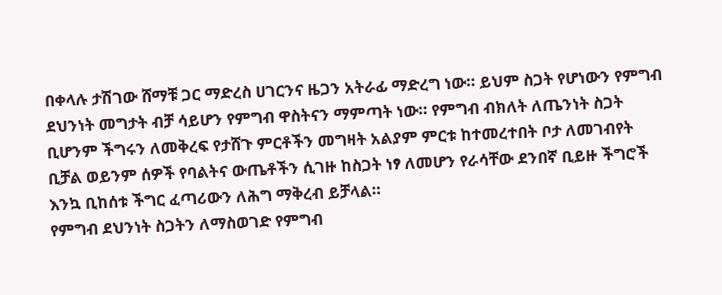በቀላሉ ታሽገው ሸማቹ ጋር ማድረስ ሀገርንና ዜጋን አትራፊ ማድረግ ነው። ይህም ስጋት የሆነውን የምግብ ደህንነት መግታት ብቻ ሳይሆን የምግብ ዋስትናን ማምጣት ነው። የምግብ ብክለት ለጤንነት ስጋት ቢሆንም ችግሩን ለመቅረፍ የታሸጉ ምርቶችን መግዛት አልያም ምርቱ ከተመረተበት ቦታ ለመገብየት ቢቻል ወይንም ሰዎች የባልትና ውጤቶችን ሲገዙ ከስጋት ነፃ ለመሆን የራሳቸው ደንበኛ ቢይዙ ችግሮች እንኳ ቢከሰቱ ችግር ፈጣሪውን ለሕግ ማቅረብ ይቻላል።
የምግብ ደህንነት ስጋትን ለማስወገድ የምግብ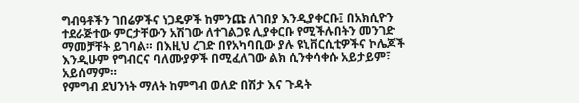ግብዓቶችን ገበሬዎችና ነጋዴዎች ከምንጩ ለገበያ እንዲያቀርቡ፤ በአክሲዮን ተደራጅተው ምርታቸውን አሽገው ለተገልጋዩ ሊያቀርቡ የሚችሉበትን መንገድ ማመቻቸት ይገባል። በእዚህ ረገድ በየአካባቢው ያሉ ዩኒቨርሲቲዎችና ኮሌጆች እንዲሁም የግብርና ባለሙያዎች በሚፈለገው ልክ ሲንቀሳቀሱ አይታይም፣ አይሰማም።
የምግብ ደህንነት ማለት ከምግብ ወለድ በሽታ እና ጉዳት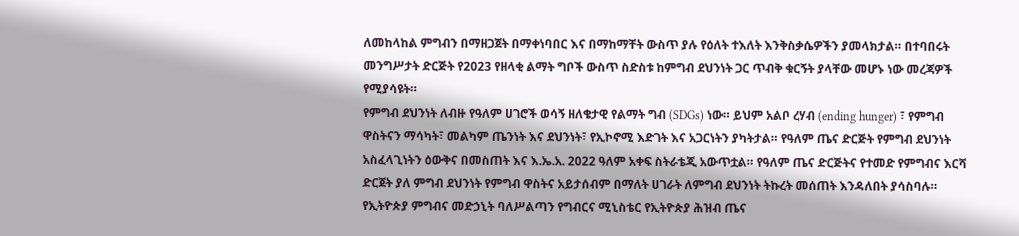ለመከላከል ምግብን በማዘጋጀት በማቀነባበር እና በማከማቸት ውስጥ ያሉ የዕለት ተእለት እንቅስቃሴዎችን ያመላክታል። በተባበሩት መንግሥታት ድርጅት የ2023 የዘላቂ ልማት ግቦች ውስጥ ስድስቱ ከምግብ ደህንነት ጋር ጥብቅ ቁርኝት ያላቸው መሆኑ ነው መረጃዎች የሚያሳዩት።
የምግብ ደህንነት ለብዙ የዓለም ሀገሮች ወሳኝ ዘለቄታዊ የልማት ግብ (SDGs) ነው። ይህም አልቦ ረሃብ (ending hunger) ፣ የምግብ ዋስትናን ማሳካት፣ መልካም ጤንነት እና ደህንነት፣ የኢኮኖሚ እድገት እና አጋርነትን ያካትታል። የዓለም ጤና ድርጅት የምግብ ደህንነት አስፈላጊነትን ዕውቅና በመስጠት እና እ.ኤ.አ. 2022 ዓለም አቀፍ ስትራቴጂ አውጥቷል። የዓለም ጤና ድርጅትና የተመድ የምግብና እርሻ ድርጀት ያለ ምግብ ደህንነት የምግብ ዋስትና አይታሰብም በማለት ሀገራት ለምግብ ደህንነት ትኩረት መሰጠት እንዳለበት ያሳስባሉ።
የኢትዮጵያ ምግብና መድኃኒት ባለሥልጣን የግብርና ሚኒስቴር የኢትዮጵያ ሕዝብ ጤና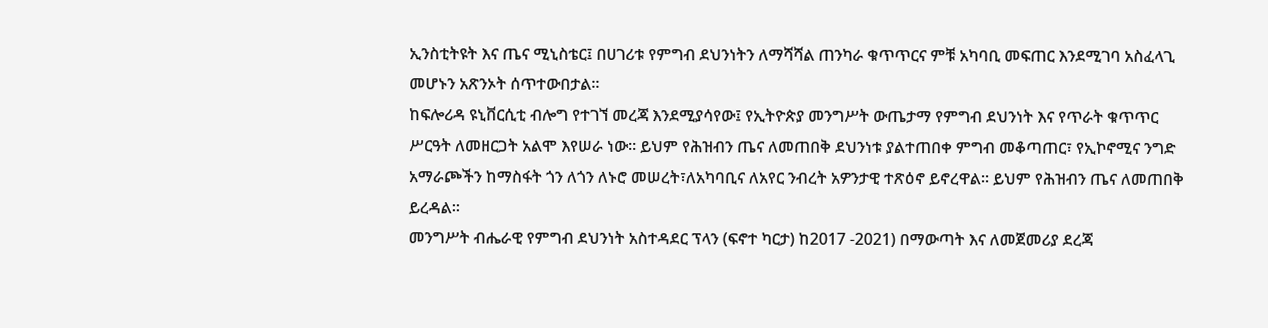ኢንስቲትዩት እና ጤና ሚኒስቴር፤ በሀገሪቱ የምግብ ደህንነትን ለማሻሻል ጠንካራ ቁጥጥርና ምቹ አካባቢ መፍጠር እንደሚገባ አስፈላጊ መሆኑን አጽንኦት ሰጥተውበታል።
ከፍሎሪዳ ዩኒቨርሲቲ ብሎግ የተገኘ መረጃ እንደሚያሳየው፤ የኢትዮጵያ መንግሥት ውጤታማ የምግብ ደህንነት እና የጥራት ቁጥጥር ሥርዓት ለመዘርጋት አልሞ እየሠራ ነው። ይህም የሕዝብን ጤና ለመጠበቅ ደህንነቱ ያልተጠበቀ ምግብ መቆጣጠር፣ የኢኮኖሚና ንግድ አማራጮችን ከማስፋት ጎን ለጎን ለኑሮ መሠረት፣ለአካባቢና ለአየር ንብረት አዎንታዊ ተጽዕኖ ይኖረዋል። ይህም የሕዝብን ጤና ለመጠበቅ ይረዳል።
መንግሥት ብሔራዊ የምግብ ደህንነት አስተዳደር ፕላን (ፍኖተ ካርታ) ከ2017 -2021) በማውጣት እና ለመጀመሪያ ደረጃ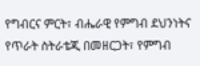የግብርና ምርት፣ ብሔራዊ የምግብ ደህንነትና የጥራት ስትራቴጂ በመዘርጋት፣ የምግብ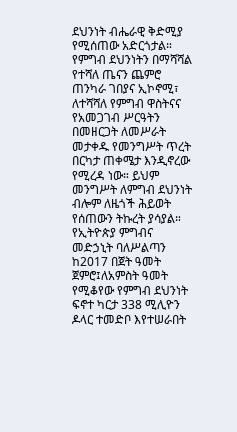ደህንነት ብሔራዊ ቅድሚያ የሚሰጠው አድርጎታል። የምግብ ደህንነትን በማሻሻል የተሻለ ጤናን ጨምሮ ጠንካራ ገበያና ኢኮኖሚ፣ ለተሻሻለ የምግብ ዋስትናና የአመጋገብ ሥርዓትን በመዘርጋት ለመሥራት መታቀዱ የመንግሥት ጥረት በርካታ ጠቀሜታ እንዲኖረው የሚረዳ ነው። ይህም መንግሥት ለምግብ ደህንነት ብሎም ለዜጎች ሕይወት የሰጠውን ትኩረት ያሳያል።
የኢትዮጵያ ምግብና መድኃኒት ባለሥልጣን ከ2017 በጀት ዓመት ጀምሮ፤ለአምስት ዓመት የሚቆየው የምግብ ደህንነት ፍኖተ ካርታ 338 ሚሊዮን ዶላር ተመድቦ እየተሠራበት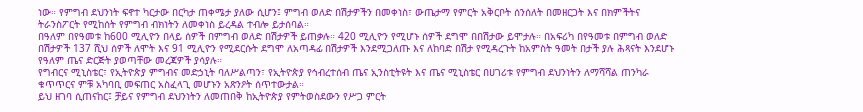ነው። የምግብ ደህንነት ፍኖተ ካርታው በርካታ ጠቀሜታ ያለው ሲሆን፤ ምግብ ወለድ በሽታዎችን በመቀነስ፣ ውጤታማ የምርት አቅርቦት ሰንሰለት በመዘርጋት እና በክምችትና ትራንስፖርት የሚከሰት የምግብ ብክነትን ለመቀነስ ይረዳል ተብሎ ይታሰባል።
በዓለም በየዓመቱ ከ600 ሚሊዮን በላይ ሰዎች በምግብ ወለድ በሽታዎች ይጠቃሉ። 420 ሚሊዮን የሚሆኑ ሰዎች ደግሞ በበሽታው ይሞታሉ። በአፍሪካ በየዓመቱ በምግብ ወለድ በሽታዎች 137 ሺህ ሰዎች ለሞት እና 91 ሚሊዮን የሚደርሱት ደግሞ ለአጣዳፊ በሽታዎች እንደሚጋለጡ እና ለከባድ በሽታ የሚዳረጉት ከአምስት ዓመት በታች ያሉ ሕጻናት እንደሆኑ የዓለም ጤና ድርጅት ያወጣቸው መረጃዎች ያሳያሉ።
የግብርና ሚኒስቴር፣ የኢትዮጵያ ምግብና መድኃኒት ባለሥልጣን፣ የኢትዮጵያ የኅብረተሰብ ጤና ኢንስቲትዩት እና ጤና ሚኒስቴር በሀገሪቱ የምግብ ደህንነትን ለማሻሻል ጠንካራ ቁጥጥርና ምቹ አካባቢ መፍጠር አስፈላጊ መሆኑን አጽንዖት ሰጥተውታል።
ይህ ዘገባ ሲጠናከር፤ ቻይና የምግብ ደህንነትን ለመጠበቅ ከኢትዮጵያ የምትወስደውን የሥጋ ምርት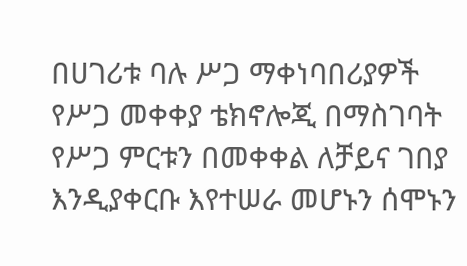በሀገሪቱ ባሉ ሥጋ ማቀነባበሪያዎች የሥጋ መቀቀያ ቴክኖሎጂ በማስገባት የሥጋ ምርቱን በመቀቀል ለቻይና ገበያ እንዲያቀርቡ እየተሠራ መሆኑን ሰሞኑን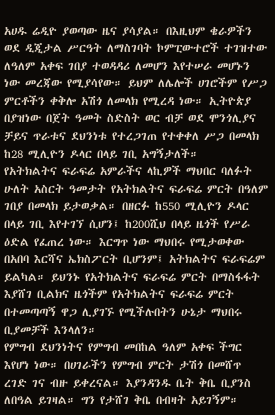አሀዱ ሬዲዮ ያወጣው ዜና ያሳያል። በእዚህም ቄራዎችን ወደ ዲጂታል ሥርዓት ለማስገባት ኮምፒውተሮች ተገዝተው ለዓለም አቀፍ ገበያ ተወዳዳሪ ለመሆን እየተሠራ መሆኑን ነው መረጃው የሚያሳየው። ይህም ለሌሎች ሀገሮችም የሥጋ ምርቶችን ቀቅሎ አሽጎ ለመላክ የሚረዳ ነው። ኢትዮጵያ በያዝነው በጀት ዓመት ስድስት ወር ብቻ ወደ ሞንጎሊያና ቻይና ጥራቱና ደህንነቱ የተረጋገጠ የተቀቀለ ሥጋ በመላክ ከ28 ሚሊዮን ዶላር በላይ ገቢ አግኝታለች።
የአትክልትና ፍራፍሬ አምራችና ላኪዎች ማህበር ባለፉት ሁለት አስርት ዓመታት የአትክልትና ፍራፍሬ ምርት በዓለም ገበያ በመላክ ይታወቃል። በዘርፉ ከ550 ሚሊዮን ዶላር በላይ ገቢ እየተገኘ ሲሆን፤ ከ200ሺህ በላይ ዜጎች የሥራ ዕድል የፈጠረ ነው። እርግጥ ነው ማህበሩ የሚታወቀው በአበባ እርሻና ኤክስፖርት ቢሆንም፤ አትክልትና ፍራፍሬም ይልካል። ይህንኑ የአትክልትና ፍራፍሬ ምርት በማስፋፋት እያሸገ ቢልክና ዜጎችም የአትክልትና ፍራፍሬ ምርት በተመጣጣኝ ዋጋ ሊያገኙ የሚችሉበትን ሁኔታ ማህበሩ ቢያመቻች እንላለን።
የምግብ ደህንነትና የምግብ መበከል ዓለም አቀፍ ችግር እየሆነ ነው። በሀገራችን የምግብ ምርት ታሽጎ በመሸጥ ረገድ ገና ብዙ ይቀረናል። እያንዳንዱ ቤት ቅቤ ቢያንስ ለበዓል ይገዛል። ግን የታሸገ ቅቤ በብዛት አይገኝም።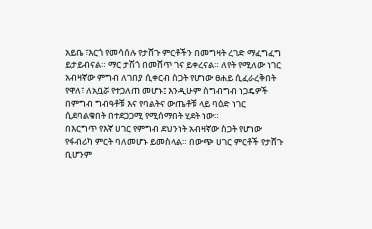አይቤ ፣እርጎ የመሳሰሉ የታሸጉ ምርቶችን በመግዛት ረገድ ማፈግፈግ ይታይብናል። ማር ታሽጎ በመሸጥ ገና ይቀረናል። ለየት የሚለው ነገር አብዛኛው ምግብ ለገበያ ሲቀርብ ስጋት የሆነው ፀሐይ ሲፈራረቅበት የዋለ፣ ለአቧሯ የተጋለጠ መሆኑ፤ እንዲሁም ስግብግብ ነጋዴዎች በምግብ ግብዓቶቹ እና የባልትና ውጤቶቹ ላይ ባዕድ ነገር ሲደባልቁበት በተደጋጋሚ የሚሰማበት ሂደት ነው።
በእርግጥ የእኛ ሀገር የምግብ ደህንነት አብዛኛው ስጋት የሆነው የፋብሪካ ምርት ባለመሆኑ ይመስላል። በውጭ ሀገር ምርቶች የታሸጉ ቢሆንም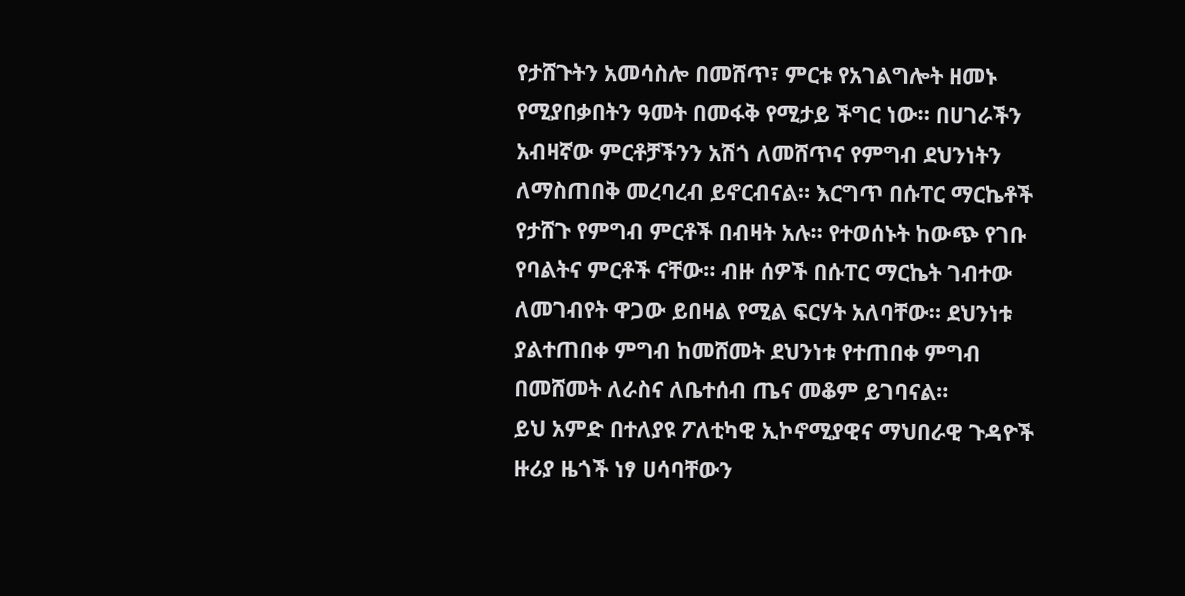የታሸጉትን አመሳስሎ በመሸጥ፣ ምርቱ የአገልግሎት ዘመኑ የሚያበቃበትን ዓመት በመፋቅ የሚታይ ችግር ነው። በሀገራችን አብዛኛው ምርቶቻችንን አሽጎ ለመሸጥና የምግብ ደህንነትን ለማስጠበቅ መረባረብ ይኖርብናል። እርግጥ በሱፐር ማርኬቶች የታሸጉ የምግብ ምርቶች በብዛት አሉ። የተወሰኑት ከውጭ የገቡ የባልትና ምርቶች ናቸው። ብዙ ሰዎች በሱፐር ማርኬት ገብተው ለመገብየት ዋጋው ይበዛል የሚል ፍርሃት አለባቸው። ደህንነቱ ያልተጠበቀ ምግብ ከመሸመት ደህንነቱ የተጠበቀ ምግብ በመሸመት ለራስና ለቤተሰብ ጤና መቆም ይገባናል።
ይህ አምድ በተለያዩ ፖለቲካዊ ኢኮኖሚያዊና ማህበራዊ ጉዳዮች ዙሪያ ዜጎች ነፃ ሀሳባቸውን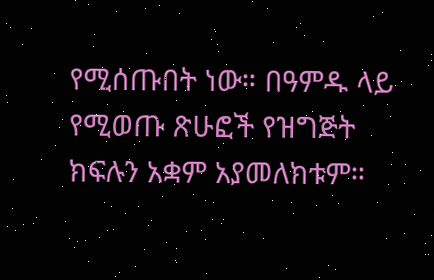የሚሰጡበት ነው። በዓምዱ ላይ የሚወጡ ጽሁፎች የዝግጅት ክፍሉን አቋም አያመለክቱም።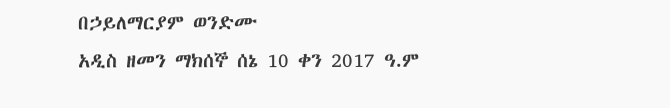በኃይለማርያም ወንድሙ
አዲስ ዘመን ማክሰኞ ሰኔ 10 ቀን 2017 ዓ.ም